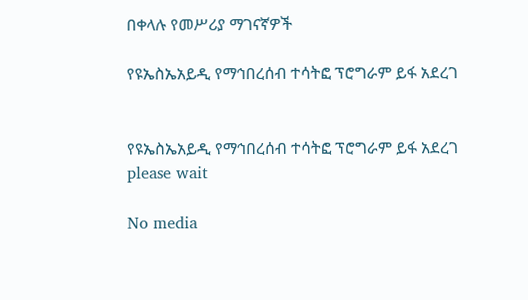በቀላሉ የመሥሪያ ማገናኛዎች

የዩኤስኤአይዲ የማኅበረሰብ ተሳትፎ ፕሮግራም ይፋ አደረገ


የዩኤስኤአይዲ የማኅበረሰብ ተሳትፎ ፕሮግራም ይፋ አደረገ
please wait

No media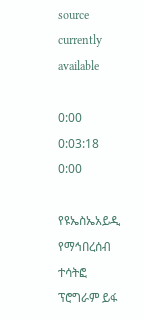source currently available

0:00 0:03:18 0:00

የዩኤስኤአይዲ የማኅበረሰብ ተሳትፎ ፕሮግራም ይፋ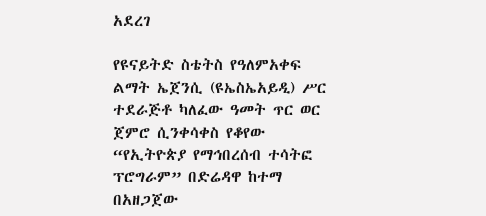አደረገ

የዩናይትድ ስቴትስ የዓለምአቀፍ ልማት ኤጀንሲ (ዩኤስኤአይዲ) ሥር ተደራጅቶ ካለፈው ዓመት ጥር ወር ጀምሮ ሲንቀሳቀስ የቆየው “የኢትዮጵያ የማኅበረሰብ ተሳትፎ ፕሮግራም” በድሬዳዋ ከተማ በአዘጋጀው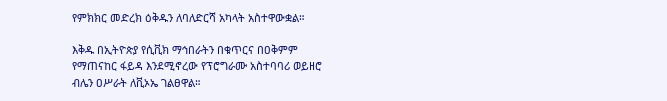የምክክር መድረክ ዕቅዱን ለባለድርሻ አካላት አስተዋውቋል።

እቅዱ በኢትዮጵያ የሲቪክ ማኅበራትን በቁጥርና በዐቅምም የማጠናከር ፋይዳ እንደሚኖረው የፕሮግራሙ አስተባባሪ ወይዘሮ ብሌን ዐሥራት ለቪኦኤ ገልፀዋል።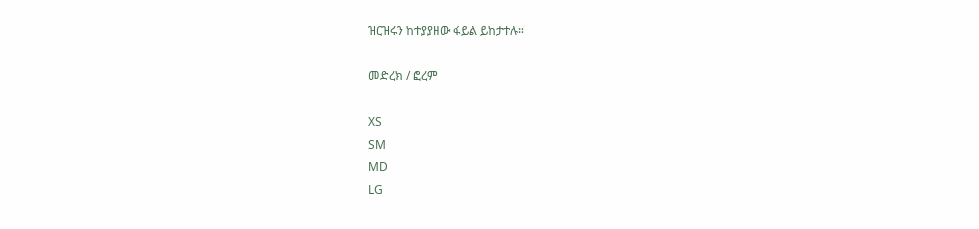ዝርዝሩን ከተያያዘው ፋይል ይከታተሉ።

መድረክ / ፎረም

XS
SM
MD
LG